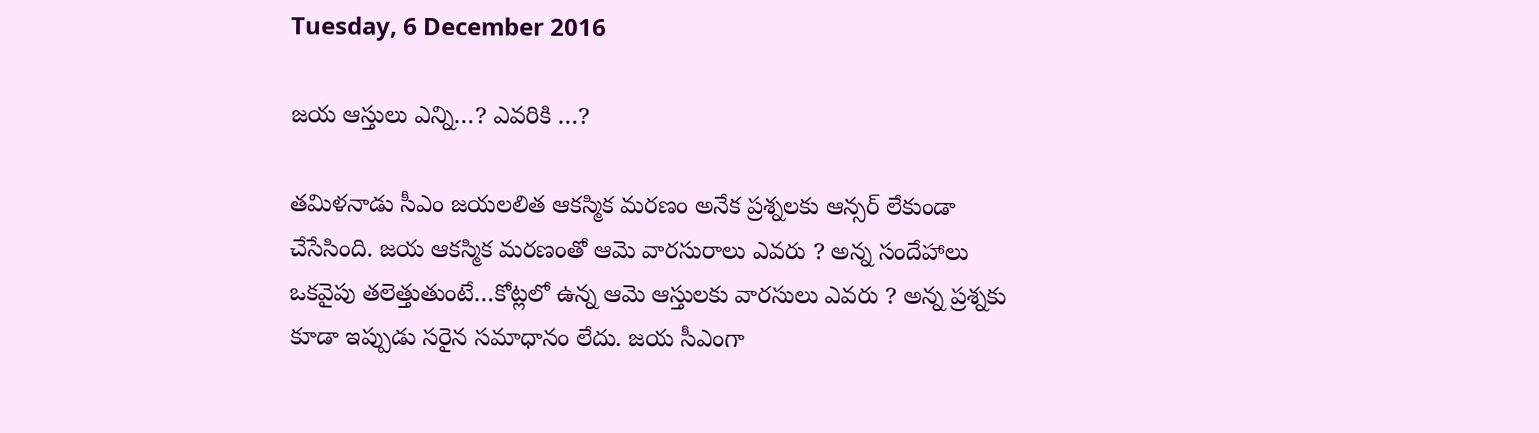Tuesday, 6 December 2016

జ‌య ఆస్తులు ఎన్ని…? ఎవ‌రికి …?

త‌మిళ‌నాడు సీఎం జ‌య‌ల‌లిత ఆక‌స్మిక మ‌ర‌ణం అనేక ప్ర‌శ్న‌ల‌కు ఆన్స‌ర్ లేకుండా చేసేసింది. జ‌య ఆక‌స్మిక మ‌ర‌ణంతో ఆమె వార‌సురాలు ఎవ‌రు ? అన్న సందేహాలు ఒక‌వైపు త‌లెత్తుతుంటే…కోట్ల‌లో ఉన్న ఆమె ఆస్తుల‌కు వార‌సులు ఎవ‌రు ? అన్న ప్ర‌శ్న‌కు కూడా ఇప్పుడు స‌రైన స‌మాధానం లేదు. జ‌య సీఎంగా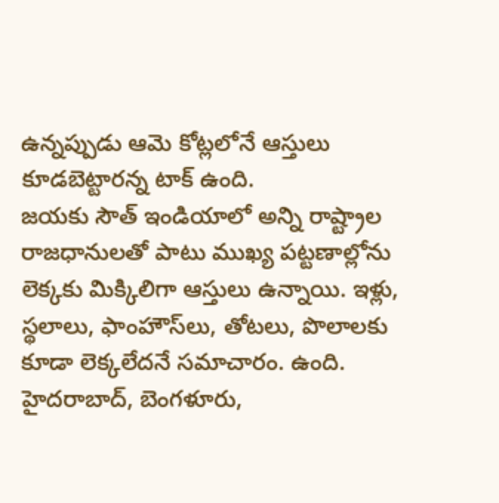ఉన్న‌ప్పుడు ఆమె కోట్ల‌లోనే ఆస్తులు కూడ‌బెట్టార‌న్న టాక్ ఉంది.
జ‌య‌కు సౌత్ ఇండియాలో అన్ని రాష్ట్రాల రాజ‌ధానుల‌తో పాటు ముఖ్య ప‌ట్ట‌ణాల్లోను లెక్క‌కు మిక్కిలిగా ఆస్తులు ఉన్నాయి. ఇళ్లు, స్థ‌లాలు, ఫాంహౌస్‌లు, తోట‌లు, పొలాల‌కు కూడా లెక్క‌లేద‌నే స‌మాచారం. ఉంది. హైద‌రాబాద్‌, బెంగ‌ళూరు,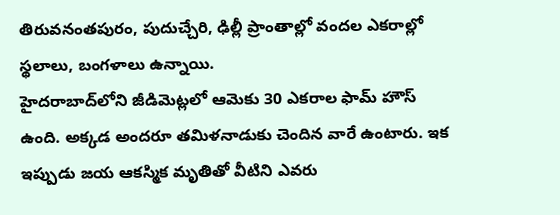తిరువ‌నంత‌పురం, పుదుచ్చేరి, ఢిల్లీ ప్రాంతాల్లో వంద‌ల ఎక‌రాల్లో స్థ‌లాలు, బంగ‌ళాలు ఉన్నాయి.
హైద‌రాబాద్‌లోని జీడిమెట్ల‌లో ఆమెకు 30 ఎక‌రాల ఫామ్ హౌస్ ఉంది. అక్క‌డ అంద‌రూ త‌మిళ‌నాడుకు చెందిన వారే ఉంటారు. ఇక ఇప్పుడు జ‌య ఆక‌స్మిక మృతితో వీటిని ఎవ‌రు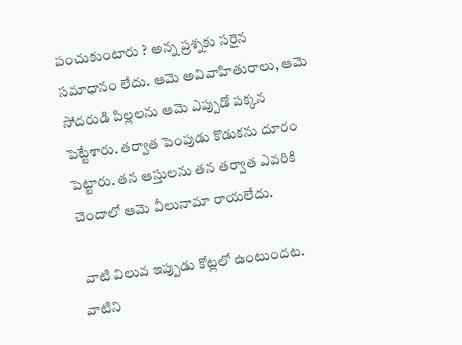పంచుకుంటారు ? అన్న ప్ర‌శ్న‌కు స‌రైన స‌మాధానం లేదు. ఆమె అవివాహితురాలు, ఆమె సోద‌రుడి పిల్ల‌ల‌ను ఆమె ఎప్పుడో ప‌క్క‌న పెట్టేశారు. త‌ర్వాత పెంపుడు కొడుక‌ను దూరం పెట్టారు. త‌న ఆస్తుల‌ను త‌న త‌ర్వాత ఎవ‌రికి చెందాలో ఆమె వీలునామా రాయ‌లేదు.

 వాటి విలువ ఇప్పుడు కోట్ల‌లో ఉంటుంద‌ట‌. వాటిని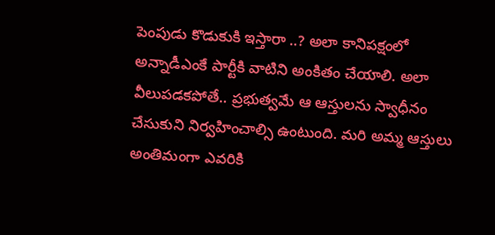పెంపుడు కొడుకుకి ఇస్తారా ..? అలా కానిప‌క్షంలో అన్నాడీఎంకే పార్టీకి వాటిని అంకితం చేయాలి. అలా వీలుప‌డ‌క‌పోతే.. ప్ర‌భుత్వ‌మే ఆ ఆస్తుల‌ను స్వాధీనం చేసుకుని నిర్వ‌హించాల్సి ఉంటుంది. మ‌రి అమ్మ ఆస్తులు అంతిమంగా ఎవ‌రికి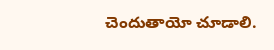చెందుతాయో చూడాలి.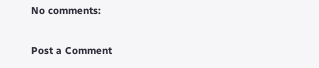No comments:

Post a Comment